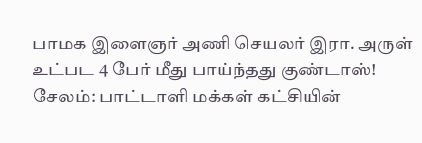பாமக இளைஞர் அணி செயலர் இரா. அருள் உட்பட 4 பேர் மீது பாய்ந்தது குண்டாஸ்!
சேலம்: பாட்டாளி மக்கள் கட்சியின்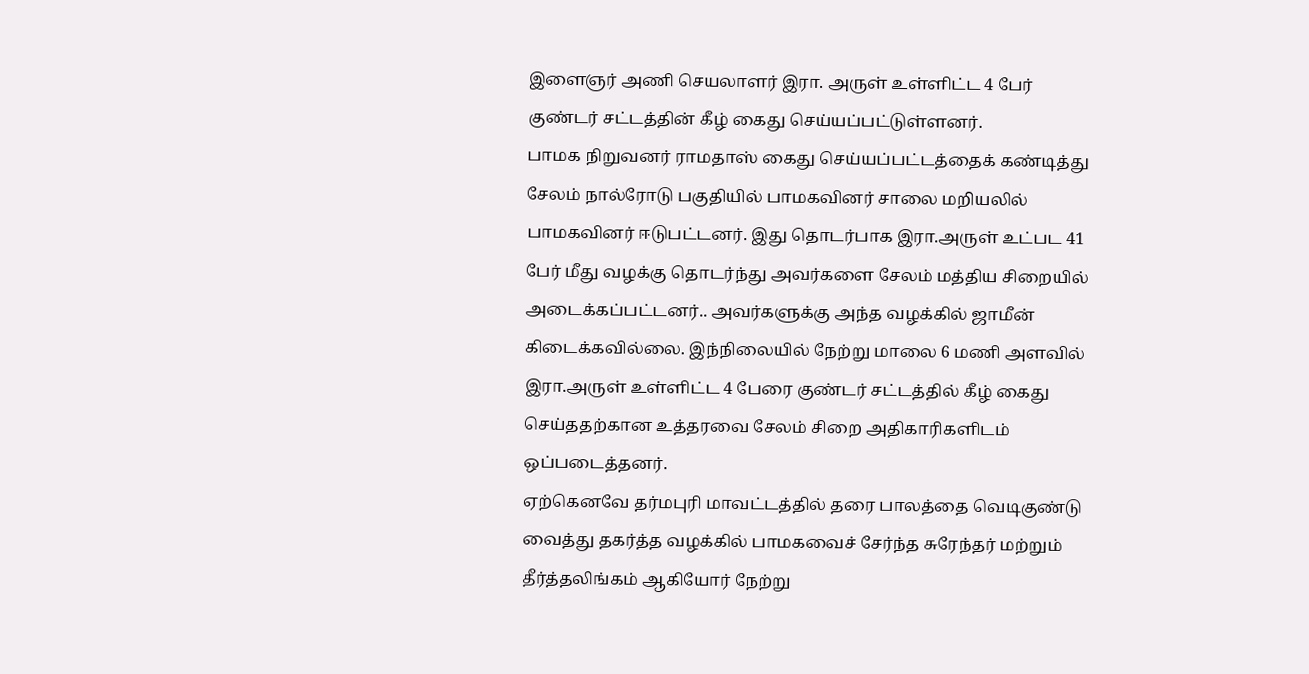இளைஞர் அணி செயலாளர் இரா. அருள் உள்ளிட்ட 4 பேர் குண்டர் சட்டத்தின் கீழ் கைது செய்யப்பட்டுள்ளனர்.
பாமக நிறுவனர் ராமதாஸ் கைது செய்யப்பட்டத்தைக் கண்டித்து சேலம் நால்ரோடு பகுதியில் பாமகவினர் சாலை மறியலில் பாமகவினர் ஈடுபட்டனர். இது தொடர்பாக இரா.அருள் உட்பட 41 பேர் மீது வழக்கு தொடர்ந்து அவர்களை சேலம் மத்திய சிறையில் அடைக்கப்பட்டனர்.. அவர்களுக்கு அந்த வழக்கில் ஜாமீன் கிடைக்கவில்லை. இந்நிலையில் நேற்று மாலை 6 மணி அளவில் இரா.அருள் உள்ளிட்ட 4 பேரை குண்டர் சட்டத்தில் கீழ் கைது செய்ததற்கான உத்தரவை சேலம் சிறை அதிகாரிகளிடம் ஒப்படைத்தனர்.
ஏற்கெனவே தர்மபுரி மாவட்டத்தில் தரை பாலத்தை வெடிகுண்டு வைத்து தகர்த்த வழக்கில் பாமகவைச் சேர்ந்த சுரேந்தர் மற்றும் தீர்த்தலிங்கம் ஆகியோர் நேற்று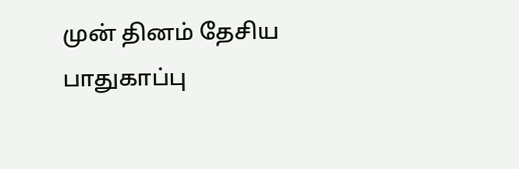முன் தினம் தேசிய பாதுகாப்பு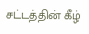சட்டத்தின் கீழ்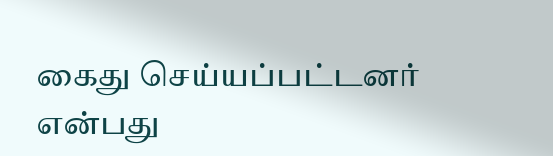கைது செய்யப்பட்டனர் என்பது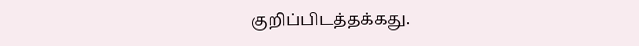குறிப்பிடத்தக்கது.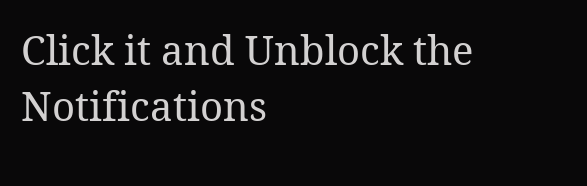Click it and Unblock the Notifications